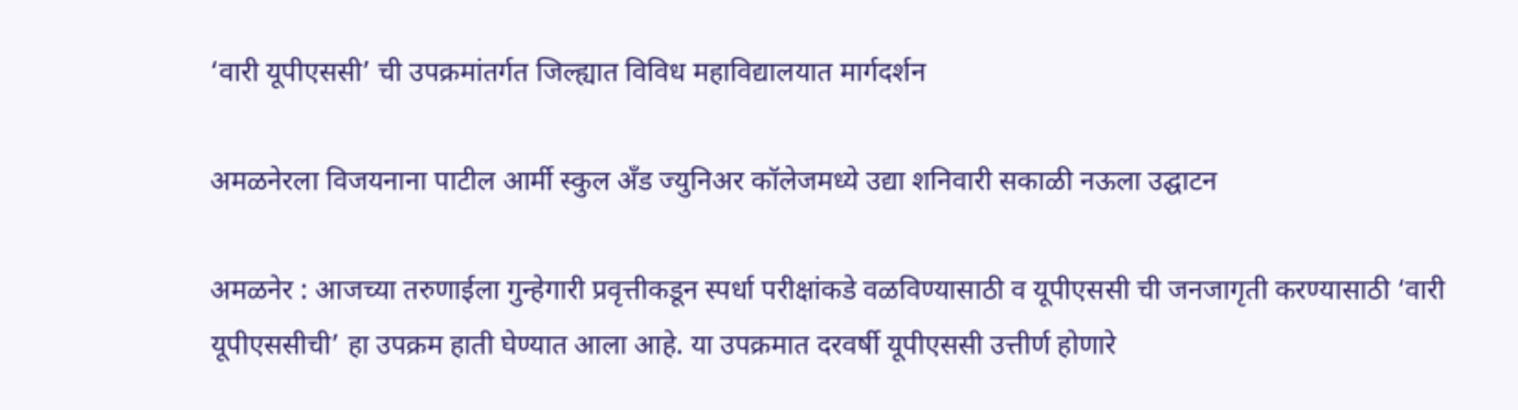‘वारी यूपीएससी’ ची उपक्रमांतर्गत जिल्ह्यात विविध महाविद्यालयात मार्गदर्शन

अमळनेरला विजयनाना पाटील आर्मी स्कुल अँड ज्युनिअर कॉलेजमध्ये उद्या शनिवारी सकाळी नऊला उद्घाटन

अमळनेर : आजच्या तरुणाईला गुन्हेगारी प्रवृत्तीकडून स्पर्धा परीक्षांकडे वळविण्यासाठी व यूपीएससी ची जनजागृती करण्यासाठी ‘वारी यूपीएससीची’ हा उपक्रम हाती घेण्यात आला आहे. या उपक्रमात दरवर्षी यूपीएससी उत्तीर्ण होणारे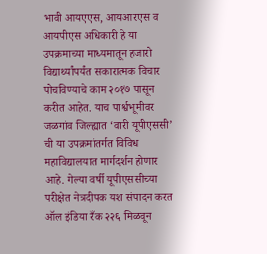भावी आयएएस, आयआरएस व आयपीएस अधिकारी हे या उपक्रमाच्या माध्यमातून हजारो विद्यार्थ्यांपर्यंत सकारात्मक विचार पोचविण्याचे काम २०१७ पासून करीत आहेत. याच पार्श्वभूमीवर जळगांव जिल्ह्यात ‘वारी यूपीएससी’ ची या उपक्रमांतर्गत विविध महाविद्यालयात मार्गदर्शन होणार आहे. गेल्या वर्षी यूपीएससीच्या परीक्षेत नेत्रदीपक यश संपादन करत ऑल इंडिया रँक २२६ मिळवून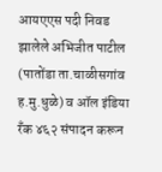आयएएस पदी निवड झालेले अभिजीत पाटील (पातोंडा ता.चाळीसगांव ह.मु.धुळे) व ऑल इंडिया रँक ४६२ संपादन करून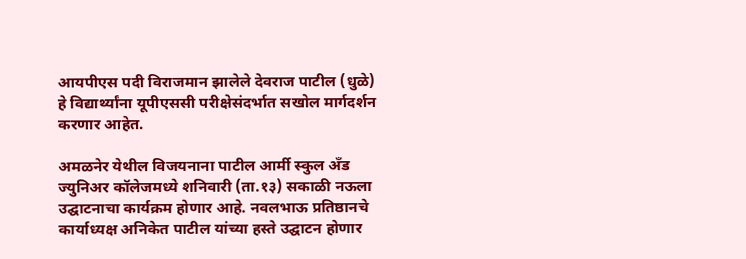आयपीएस पदी विराजमान झालेले देवराज पाटील (धुळे) हे विद्यार्थ्यांना यूपीएससी परीक्षेसंदर्भात सखोल मार्गदर्शन करणार आहेत.

अमळनेर येथील विजयनाना पाटील आर्मी स्कुल अँड ज्युनिअर कॉलेजमध्ये शनिवारी (ता.१३) सकाळी नऊला उद्घाटनाचा कार्यक्रम होणार आहे. नवलभाऊ प्रतिष्ठानचे कार्याध्यक्ष अनिकेत पाटील यांच्या हस्ते उद्घाटन होणार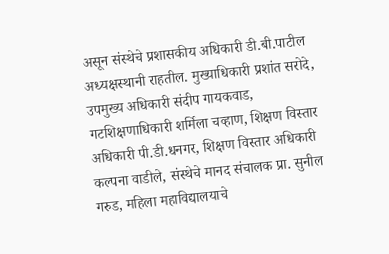असून संस्थेचे प्रशासकीय अधिकारी डी.बी.पाटील अध्यक्षस्थानी राहतील. मुख्याधिकारी प्रशांत सरोदे, उपमुख्य अधिकारी संदीप गायकवाड, गटशिक्षणाधिकारी शर्मिला चव्हाण, शिक्षण विस्तार अधिकारी पी.डी.धनगर, शिक्षण विस्तार अधिकारी कल्पना वाडीले, संस्थेचे मानद संचालक प्रा. सुनील गरुड, महिला महाविद्यालयाचे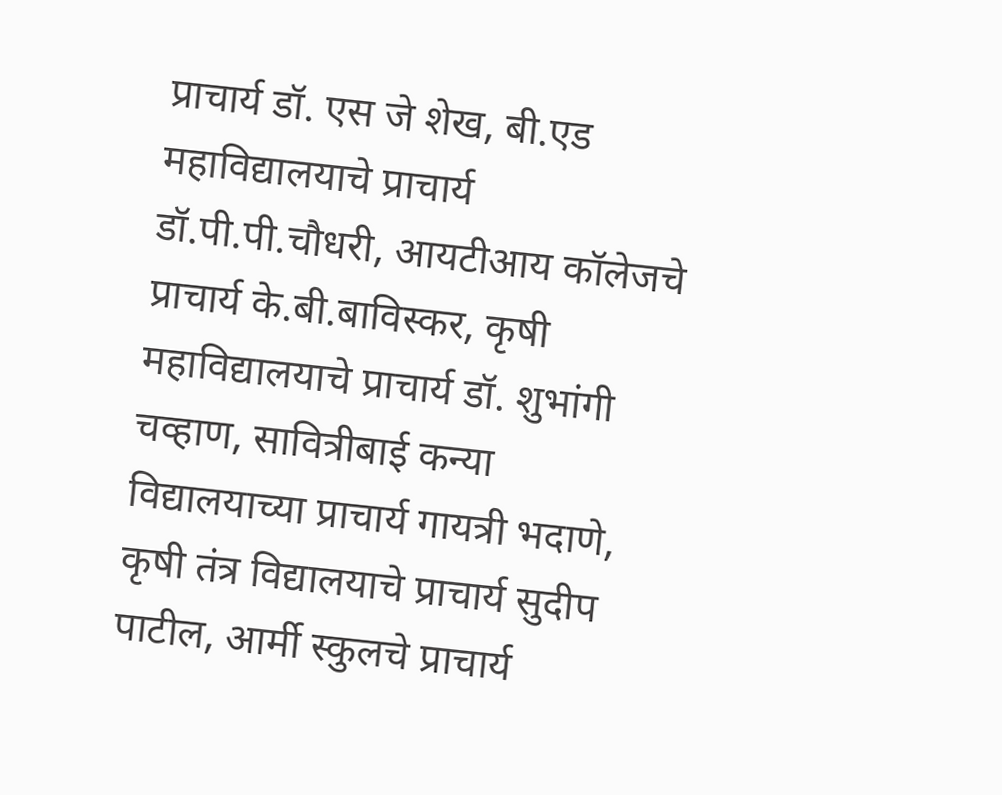प्राचार्य डॉ. एस जे शेख, बी.एड महाविद्यालयाचे प्राचार्य डॉ.पी.पी.चौधरी, आयटीआय कॉलेजचे प्राचार्य के.बी.बाविस्कर, कृषी महाविद्यालयाचे प्राचार्य डॉ. शुभांगी चव्हाण, सावित्रीबाई कन्या विद्यालयाच्या प्राचार्य गायत्री भदाणे, कृषी तंत्र विद्यालयाचे प्राचार्य सुदीप पाटील, आर्मी स्कुलचे प्राचार्य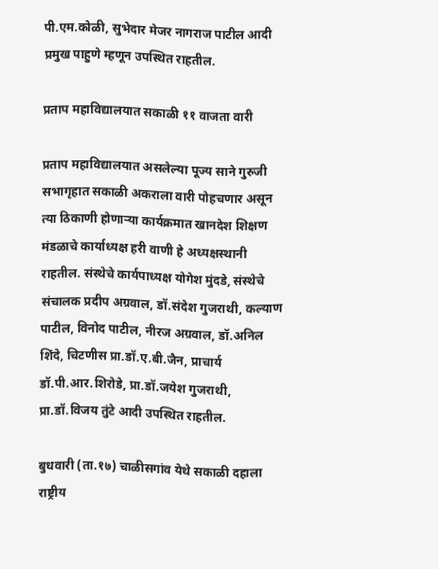पी.एम.कोळी, सुभेदार मेजर नागराज पाटील आदी प्रमुख पाहुणे म्हणून उपस्थित राहतील.

प्रताप महाविद्यालयात सकाळी ११ वाजता वारी

प्रताप महाविद्यालयात असलेल्या पूज्य साने गुरुजी सभागृहात सकाळी अकराला वारी पोहचणार असून त्या ठिकाणी होणाऱ्या कार्यक्रमात खानदेश शिक्षण मंडळाचे कार्याध्यक्ष हरी वाणी हे अध्यक्षस्थानी राहतील. संस्थेचे कार्यपाध्यक्ष योगेश मुंदडे, संस्थेचे संचालक प्रदीप अग्रवाल, डॉ.संदेश गुजराथी, कल्याण पाटील, विनोद पाटील, नीरज अग्रवाल, डॉ.अनिल शिंदे, चिटणीस प्रा.डॉ.ए.बी.जैन, प्राचार्य डॉ.पी.आर.शिरोडे, प्रा.डॉ.जयेश गुजराथी, प्रा.डॉ.विजय तुंटे आदी उपस्थित राहतील.

बुधवारी (ता.१७) चाळीसगांव येथे सकाळी दहाला राष्ट्रीय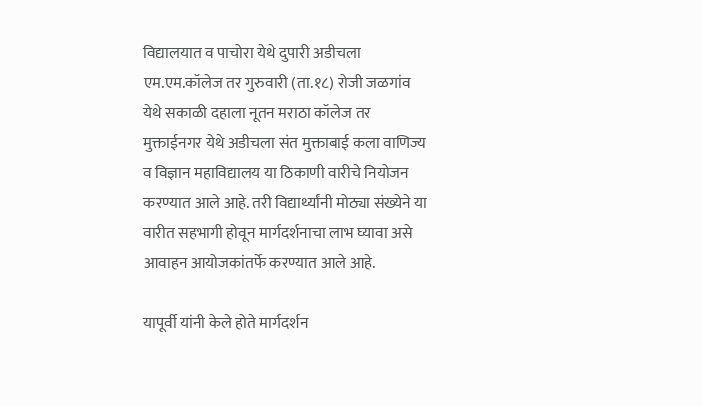विद्यालयात व पाचोरा येथे दुपारी अडीचला एम.एम.कॉलेज तर गुरुवारी (ता.१८) रोजी जळगांव येथे सकाळी दहाला नूतन मराठा कॉलेज तर मुक्ताईनगर येथे अडीचला संत मुक्ताबाई कला वाणिज्य व विज्ञान महाविद्यालय या ठिकाणी वारीचे नियोजन करण्यात आले आहे. तरी विद्यार्थ्यांनी मोठ्या संख्येने या वारीत सहभागी होवून मार्गदर्शनाचा लाभ घ्यावा असे आवाहन आयोजकांतर्फे करण्यात आले आहे.

यापूर्वी यांनी केले होते मार्गदर्शन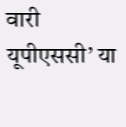वारी यूपीएससी’ या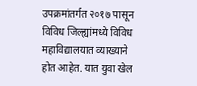उपक्रमांतर्गत २०१७ पासून विविध जिल्ह्यांमध्ये विविध महाविद्यालयात व्याख्याने होत आहेत. यात युवा खेल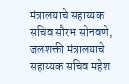मंत्रालयाचे सहाय्यक सचिव सौरभ सोनवणे, जलशक्ती मंत्रालयाचे सहाय्यक सचिव महेश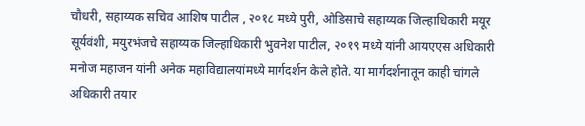चौधरी, सहाय्यक सचिव आशिष पाटील , २०१८ मध्ये पुरी, ओडिसाचे सहाय्यक जिल्हाधिकारी मयूर सूर्यवंशी, मयुरभंजचे सहाय्यक जिल्हाधिकारी भुवनेश पाटील, २०१९ मध्ये यांनी आयएएस अधिकारी मनोज महाजन यांनी अनेक महाविद्यालयांमध्ये मार्गदर्शन केले होते. या मार्गदर्शनातून काही चांगले अधिकारी तयार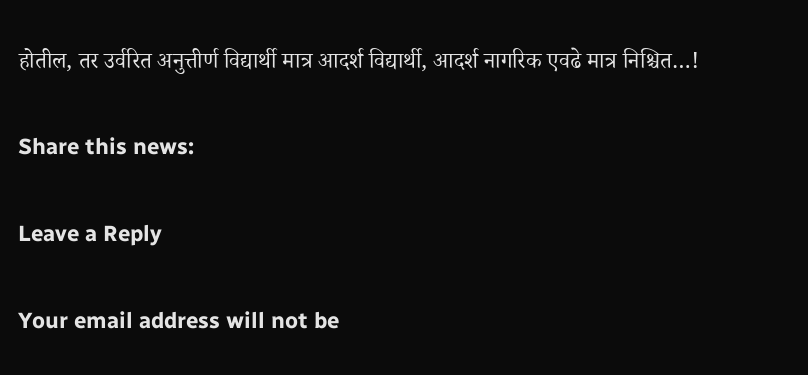होतील, तर उर्वरित अनुत्तीर्ण विद्यार्थी मात्र आदर्श विद्यार्थी, आदर्श नागरिक एवढे मात्र निश्चित…!

Share this news:

Leave a Reply

Your email address will not be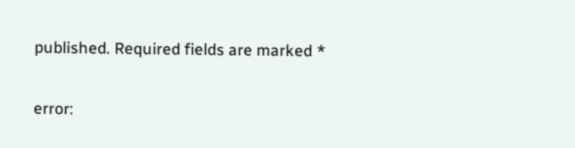published. Required fields are marked *

error: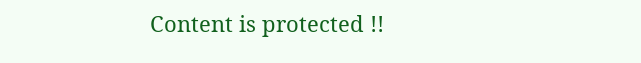Content is protected !!